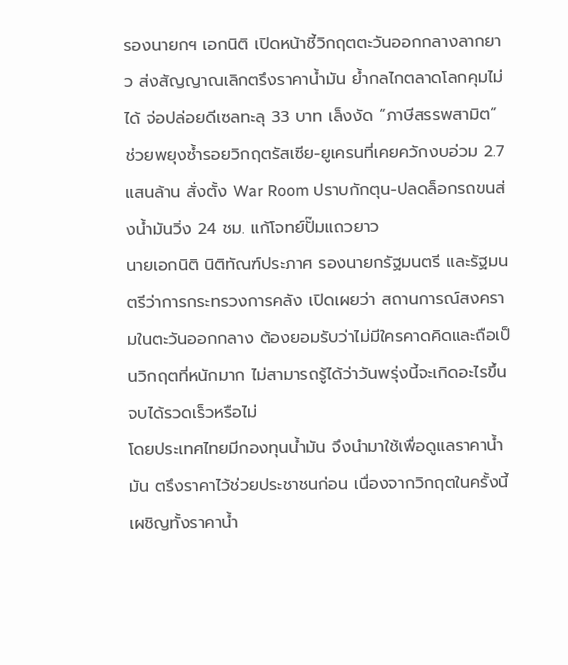รองนายกฯ เอกนิติ เปิดหน้าชี้วิกฤตตะวันออกกลางลากยาว ส่งสัญญาณเลิกตรึงราคาน้ำมัน ย้ำกลไกตลาดโลกคุมไม่ได้ จ่อปล่อยดีเซลทะลุ 33 บาท เล็งงัด “ภาษีสรรพสามิต” ช่วยพยุงซ้ำรอยวิกฤตรัสเซีย-ยูเครนที่เคยควักงบอ่วม 2.7 แสนล้าน สั่งตั้ง War Room ปราบกักตุน-ปลดล็อกรถขนส่งน้ำมันวิ่ง 24 ชม. แก้โจทย์ปั๊มแถวยาว
นายเอกนิติ นิติทัณฑ์ประภาศ รองนายกรัฐมนตรี และรัฐมนตรีว่าการกระทรวงการคลัง เปิดเผยว่า สถานการณ์สงครามในตะวันออกกลาง ต้องยอมรับว่าไม่มีใครคาดคิดและถือเป็นวิกฤตที่หนักมาก ไม่สามารถรู้ได้ว่าวันพรุ่งนี้จะเกิดอะไรขึ้น จบได้รวดเร็วหรือไม่
โดยประเทศไทยมีกองทุนน้ำมัน จึงนำมาใช้เพื่อดูแลราคาน้ำมัน ตรึงราคาไว้ช่วยประชาชนก่อน เนื่องจากวิกฤตในครั้งนี้เผชิญทั้งราคาน้ำ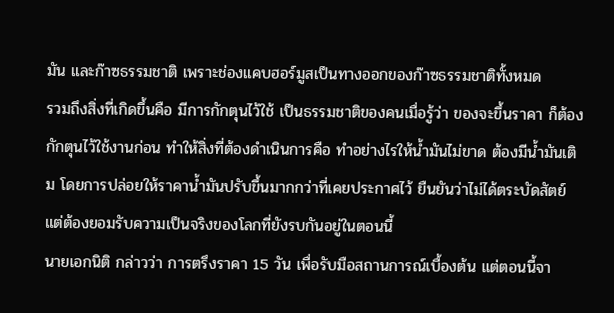มัน และก๊าซธรรมชาติ เพราะช่องแคบฮอร์มูสเป็นทางออกของก๊าซธรรมชาติทั้งหมด
รวมถึงสิ่งที่เกิดขึ้นคือ มีการกักตุนไว้ใช้ เป็นธรรมชาติของคนเมื่อรู้ว่า ของจะขึ้นราคา ก็ต้องกักตุนไว้ใช้งานก่อน ทำให้สิ่งที่ต้องดำเนินการคือ ทำอย่างไรให้น้ำมันไม่ขาด ต้องมีน้ำมันเติม โดยการปล่อยให้ราคาน้ำมันปรับขึ้นมากกว่าที่เคยประกาศไว้ ยืนยันว่าไม่ได้ตระบัดสัตย์ แต่ต้องยอมรับความเป็นจริงของโลกที่ยังรบกันอยู่ในตอนนี้
นายเอกนิติ กล่าวว่า การตรึงราคา 15 วัน เพื่อรับมือสถานการณ์เบื้องต้น แต่ตอนนี้จา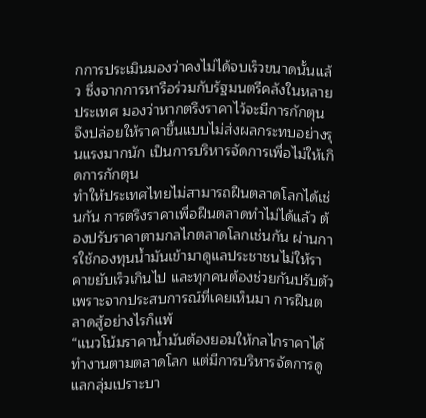กการประเมินมองว่าคงไม่ได้จบเร็วขนาดนั้นแล้ว ซึ่งจากการหารือร่วมกับรัฐมนตรีคลังในหลายประเทศ มองว่าหากตรึงราคาไว้จะมีการกักตุน จึงปล่อยให้ราคาขึ้นแบบไม่ส่งผลกระทบอย่างรุนแรงมากนัก เป็นการบริหารจัดการเพื่อไม่ให้เกิดการกักตุน
ทำให้ประเทศไทยไม่สามารถฝืนตลาดโลกได้เช่นกัน การตรึงราคาเพื่อฝืนตลาดทำไม่ได้แล้ว ต้องปรับราคาตามกลไกตลาดโลกเช่นกัน ผ่านการใช้กองทุนน้ำมันเข้ามาดูแลประชาชนไม่ให้ราคาขยับเร็วเกินไป และทุกคนต้องช่วยกันปรับตัว เพราะจากประสบการณ์ที่เคยเห็นมา การฝืนตลาดสู้อย่างไรก็แพ้
“แนวโน้มราคาน้ำมันต้องยอมให้กลไกราคาได้ทำงานตามตลาดโลก แต่มีการบริหารจัดการดูแลกลุ่มเปราะบา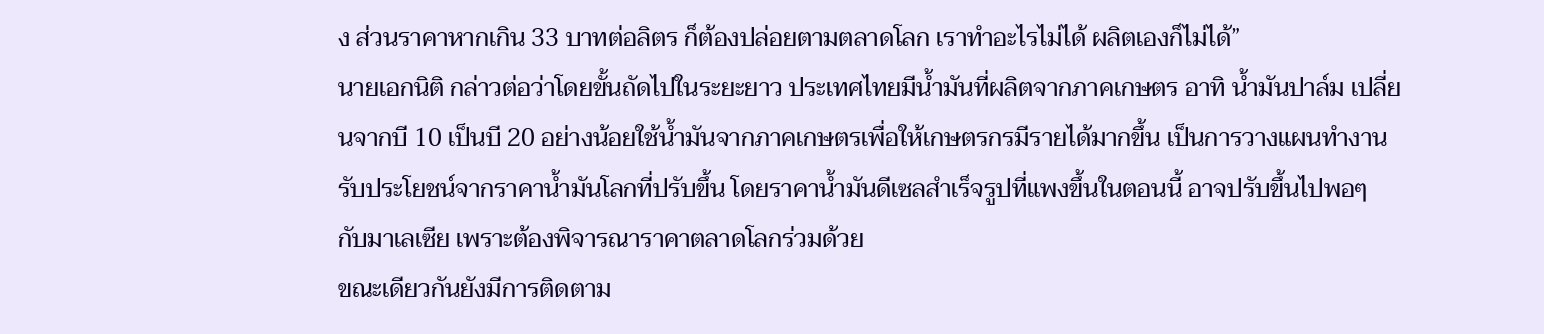ง ส่วนราคาหากเกิน 33 บาทต่อลิตร ก็ต้องปล่อยตามตลาดโลก เราทำอะไรไม่ได้ ผลิตเองก็ไม่ได้”
นายเอกนิติ กล่าวต่อว่าโดยขั้นถัดไปในระยะยาว ประเทศไทยมีน้ำมันที่ผลิตจากภาคเกษตร อาทิ น้ำมันปาล์ม เปลี่ยนจากบี 10 เป็นบี 20 อย่างน้อยใช้น้ำมันจากภาคเกษตรเพื่อให้เกษตรกรมีรายได้มากขึ้น เป็นการวางแผนทำงานรับประโยชน์จากราคาน้ำมันโลกที่ปรับขึ้น โดยราคาน้ำมันดีเซลสำเร็จรูปที่แพงขึ้นในตอนนี้ อาจปรับขึ้นไปพอๆ กับมาเลเซีย เพราะต้องพิจารณาราคาตลาดโลกร่วมด้วย
ขณะเดียวกันยังมีการติดตาม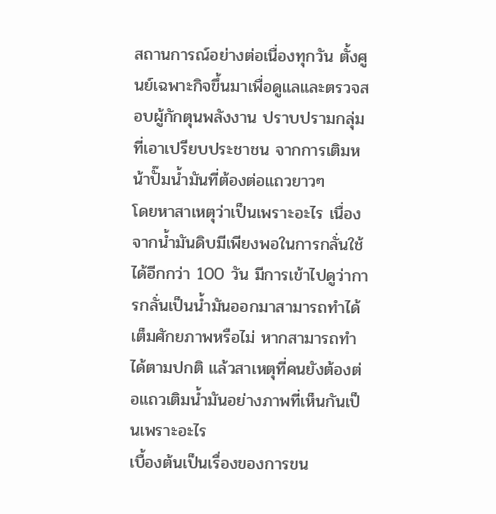สถานการณ์อย่างต่อเนื่องทุกวัน ตั้งศูนย์เฉพาะกิจขึ้นมาเพื่อดูแลและตรวจสอบผู้กักตุนพลังงาน ปราบปรามกลุ่มที่เอาเปรียบประชาชน จากการเติมหน้าปั๊มน้ำมันที่ต้องต่อแถวยาวๆ
โดยหาสาเหตุว่าเป็นเพราะอะไร เนื่องจากน้ำมันดิบมีเพียงพอในการกลั่นใช้ได้อีกกว่า 100 วัน มีการเข้าไปดูว่าการกลั่นเป็นน้ำมันออกมาสามารถทำได้เต็มศักยภาพหรือไม่ หากสามารถทำได้ตามปกติ แล้วสาเหตุที่คนยังต้องต่อแถวเติมน้ำมันอย่างภาพที่เห็นกันเป็นเพราะอะไร
เบื้องต้นเป็นเรื่องของการขน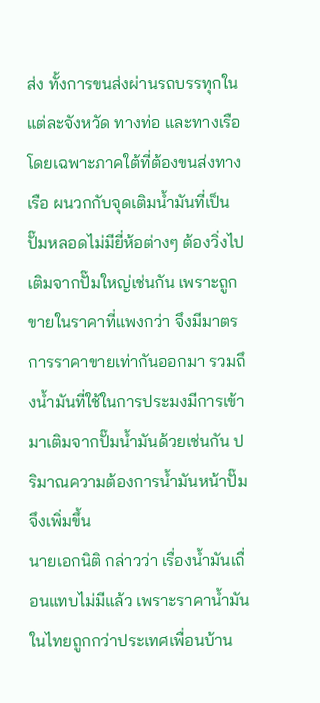ส่ง ทั้งการขนส่งผ่านรถบรรทุกในแต่ละจังหวัด ทางท่อ และทางเรือ โดยเฉพาะภาคใต้ที่ต้องขนส่งทางเรือ ผนวกกับจุดเติมน้ำมันที่เป็นปั๊มหลอดไม่มียี่ห้อต่างๆ ต้องวิ่งไปเติมจากปั๊มใหญ่เช่นกัน เพราะถูกขายในราคาที่แพงกว่า จึงมีมาตรการราคาขายเท่ากันออกมา รวมถึงน้ำมันที่ใช้ในการประมงมีการเข้ามาเติมจากปั๊มน้ำมันด้วยเช่นกัน ปริมาณความต้องการน้ำมันหน้าปั๊มจึงเพิ่มขึ้น
นายเอกนิติ กล่าวว่า เรื่องน้ำมันเถื่อนแทบไม่มีแล้ว เพราะราคาน้ำมันในไทยถูกกว่าประเทศเพื่อนบ้าน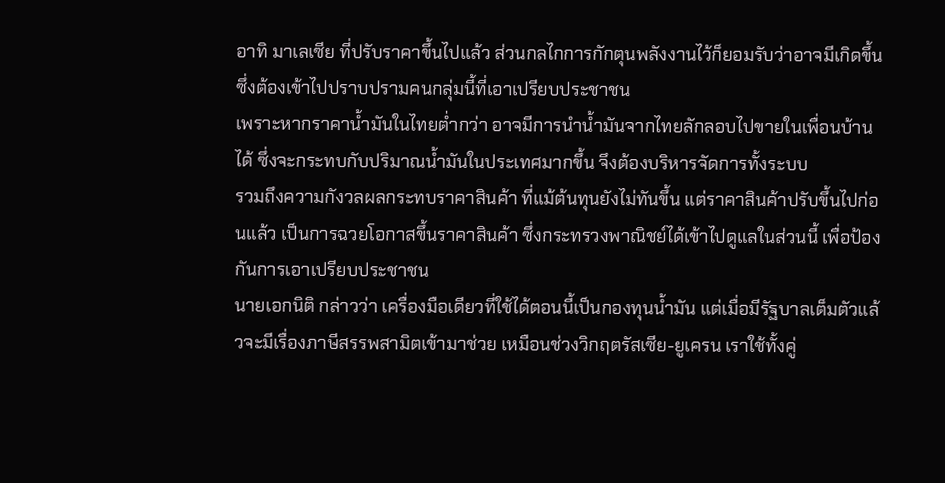อาทิ มาเลเซีย ที่ปรับราคาขึ้นไปแล้ว ส่วนกลไกการกักตุนพลังงานไว้ก็ยอมรับว่าอาจมีเกิดขึ้น ซึ่งต้องเข้าไปปราบปรามคนกลุ่มนี้ที่เอาเปรียบประชาชน
เพราะหากราคาน้ำมันในไทยต่ำกว่า อาจมีการนำน้ำมันจากไทยลักลอบไปขายในเพื่อนบ้านได้ ซึ่งจะกระทบกับปริมาณน้ำมันในประเทศมากขึ้น จึงต้องบริหารจัดการทั้งระบบ
รวมถึงความกังวลผลกระทบราคาสินค้า ที่แม้ต้นทุนยังไม่ทันขึ้น แต่ราคาสินค้าปรับขึ้นไปก่อนแล้ว เป็นการฉวยโอกาสขึ้นราคาสินค้า ซึ่งกระทรวงพาณิชย์ได้เข้าไปดูแลในส่วนนี้ เพื่อป้องกันการเอาเปรียบประชาชน
นายเอกนิติ กล่าวว่า เครื่องมือเดียวที่ใช้ได้ตอนนี้เป็นกองทุนน้ำมัน แต่เมื่อมีรัฐบาลเต็มตัวแล้วจะมีเรื่องภาษีสรรพสามิตเข้ามาช่วย เหมือนช่วงวิกฤตรัสเซีย-ยูเครน เราใช้ทั้งคู่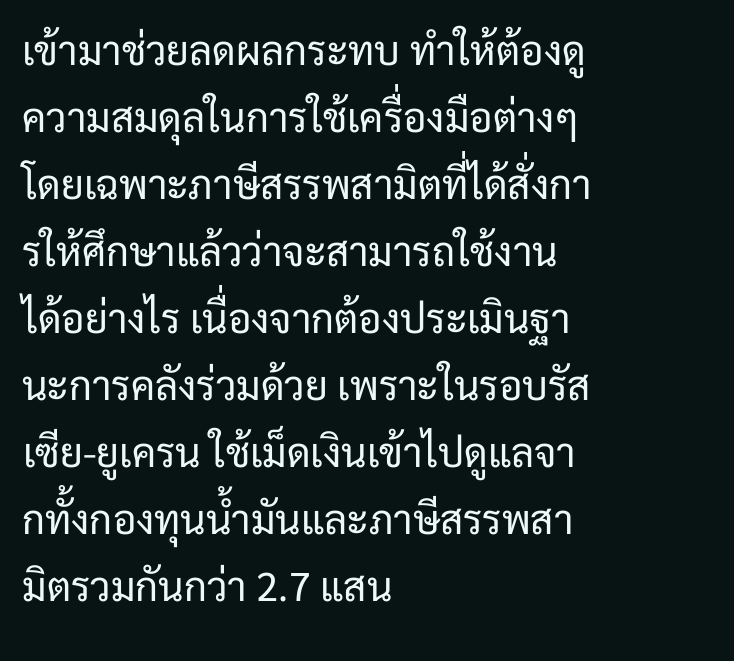เข้ามาช่วยลดผลกระทบ ทำให้ต้องดูความสมดุลในการใช้เครื่องมือต่างๆ
โดยเฉพาะภาษีสรรพสามิตที่ได้สั่งการให้ศึกษาแล้วว่าจะสามารถใช้งานได้อย่างไร เนื่องจากต้องประเมินฐานะการคลังร่วมด้วย เพราะในรอบรัสเซีย-ยูเครน ใช้เม็ดเงินเข้าไปดูแลจากทั้งกองทุนน้ำมันและภาษีสรรพสามิตรวมกันกว่า 2.7 แสน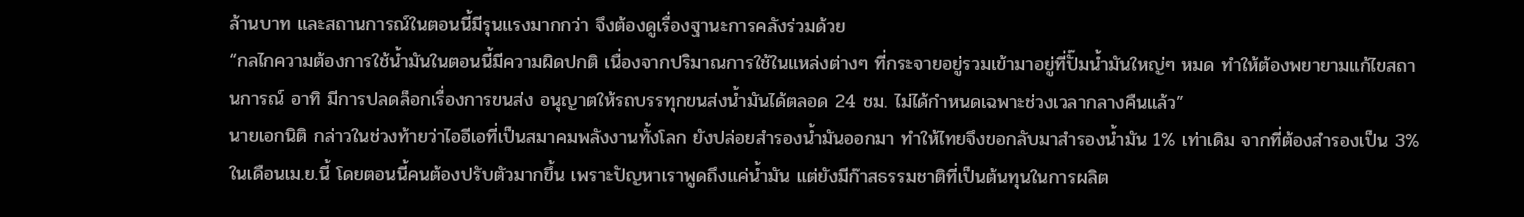ล้านบาท และสถานการณ์ในตอนนี้มีรุนแรงมากกว่า จึงต้องดูเรื่องฐานะการคลังร่วมด้วย
“กลไกความต้องการใช้น้ำมันในตอนนี้มีความผิดปกติ เนื่องจากปริมาณการใช้ในแหล่งต่างๆ ที่กระจายอยู่รวมเข้ามาอยู่ที่ปั๊มน้ำมันใหญ่ๆ หมด ทำให้ต้องพยายามแก้ไขสถานการณ์ อาทิ มีการปลดล็อกเรื่องการขนส่ง อนุญาตให้รถบรรทุกขนส่งน้ำมันได้ตลอด 24 ชม. ไม่ได้กำหนดเฉพาะช่วงเวลากลางคืนแล้ว”
นายเอกนิติ กล่าวในช่วงท้ายว่าไออีเอที่เป็นสมาคมพลังงานทั้งโลก ยังปล่อยสำรองน้ำมันออกมา ทำให้ไทยจึงขอกลับมาสำรองน้ำมัน 1% เท่าเดิม จากที่ต้องสำรองเป็น 3% ในเดือนเม.ย.นี้ โดยตอนนี้คนต้องปรับตัวมากขึ้น เพราะปัญหาเราพูดถึงแค่น้ำมัน แต่ยังมีก๊าสธรรมชาติที่เป็นต้นทุนในการผลิต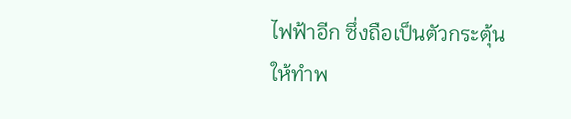ไฟฟ้าอีก ซึ่งถือเป็นตัวกระตุ้นให้ทำพ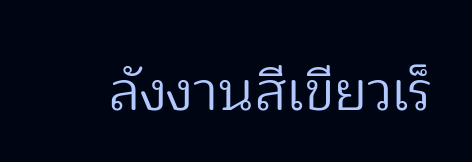ลังงานสีเขียวเร็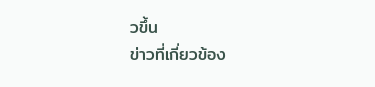วขึ้น
ข่าวที่เกี่ยวข้อง